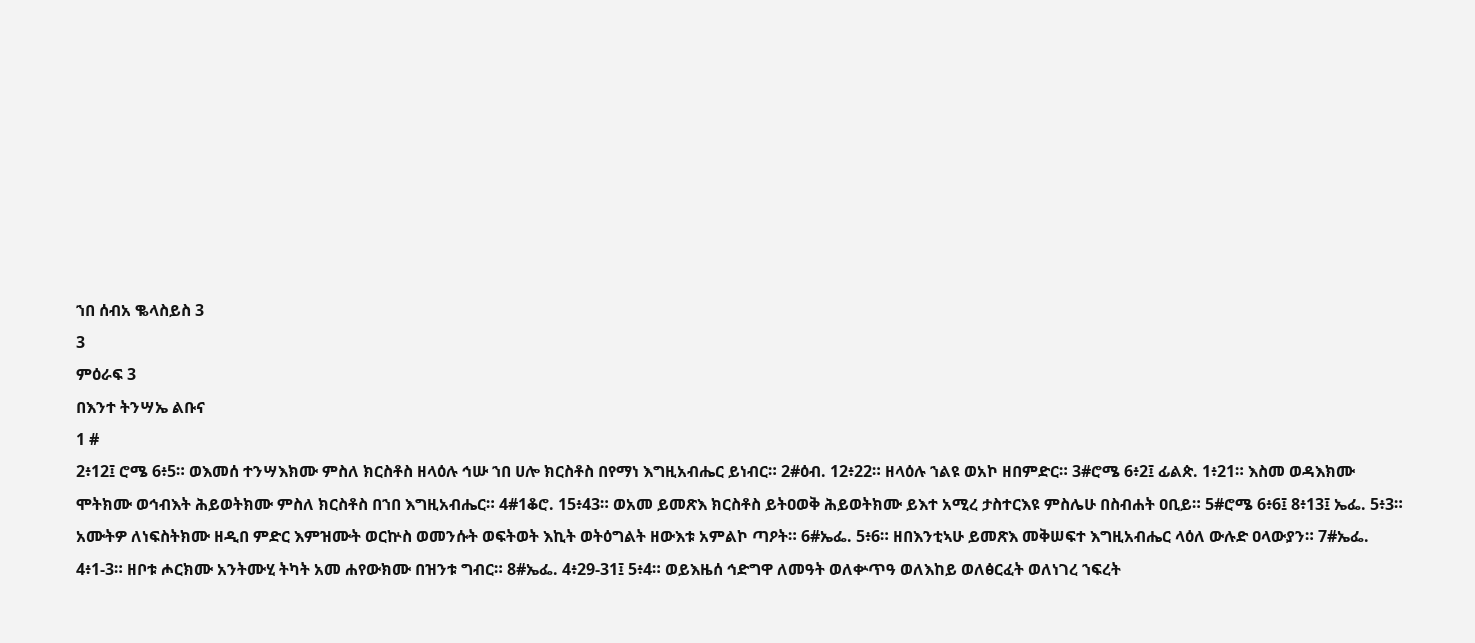ኀበ ሰብአ ቈላስይስ 3
3
ምዕራፍ 3
በእንተ ትንሣኤ ልቡና
1 #
2፥12፤ ሮሜ 6፥5። ወእመሰ ተንሣእክሙ ምስለ ክርስቶስ ዘላዕሉ ኅሡ ኀበ ሀሎ ክርስቶስ በየማነ እግዚአብሔር ይነብር። 2#ዕብ. 12፥22። ዘላዕሉ ኀልዩ ወአኮ ዘበምድር። 3#ሮሜ 6፥2፤ ፊልጵ. 1፥21። እስመ ወዳእክሙ ሞትክሙ ወኅብእት ሕይወትክሙ ምስለ ክርስቶስ በኀበ እግዚአብሔር። 4#1ቆሮ. 15፥43። ወአመ ይመጽእ ክርስቶስ ይትዐወቅ ሕይወትክሙ ይእተ አሚረ ታስተርእዩ ምስሌሁ በስብሐት ዐቢይ። 5#ሮሜ 6፥6፤ 8፥13፤ ኤፌ. 5፥3። አሙትዎ ለነፍስትክሙ ዘዲበ ምድር እምዝሙት ወርኵስ ወመንሱት ወፍትወት እኪት ወትዕግልት ዘውእቱ አምልኮ ጣዖት። 6#ኤፌ. 5፥6። ዘበእንቲኣሁ ይመጽእ መቅሠፍተ እግዚአብሔር ላዕለ ውሉድ ዐላውያን። 7#ኤፌ. 4፥1-3። ዘቦቱ ሖርክሙ አንትሙሂ ትካት አመ ሐየውክሙ በዝንቱ ግብር። 8#ኤፌ. 4፥29-31፤ 5፥4። ወይእዜሰ ኅድግዋ ለመዓት ወለቍጥዓ ወለእከይ ወለፅርፈት ወለነገረ ኀፍረት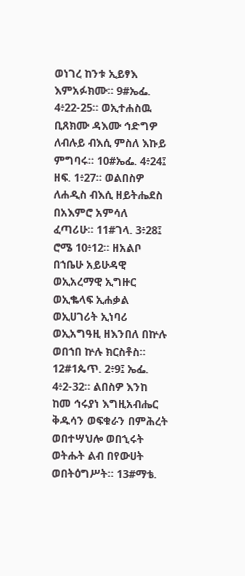ወነገረ ከንቱ ኢይፃእ እምአፉክሙ። 9#ኤፌ. 4፥22-25። ወኢተሐስዉ ቢጸክሙ ዳእሙ ኅድግዎ ለብሉይ ብእሲ ምስለ እኩይ ምግባሩ። 10#ኤፌ. 4፥24፤ ዘፍ. 1፥27። ወልበስዎ ለሐዲስ ብእሲ ዘይትሔደስ በአእምሮ አምሳለ ፈጣሪሁ። 11#ገላ. 3፥28፤ ሮሜ 10፥12። ዘአልቦ በኀቤሁ አይሁዳዊ ወኢአረማዊ ኢግዙር ወኢቈላፍ ኢሐቃል ወኢሀገሪት ኢነባሪ ወኢአግዓዚ ዘእንበለ በኵሉ ወበኀበ ኵሉ ክርስቶስ። 12#1ጴጥ. 2፥9፤ ኤፌ. 4፥2-32። ልበስዎ እንከ ከመ ኅሩያነ እግዚአብሔር ቅዱሳን ወፍቁራን በምሕረት ወበተሣህሎ ወበኂሩት ወትሑት ልብ በየውሀት ወበትዕግሥት። 13#ማቴ.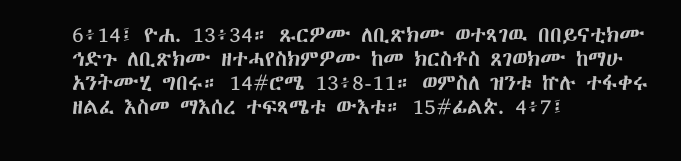6፥14፤ ዮሐ. 13፥34። ጹርዎሙ ለቢጽክሙ ወተጻገዉ በበይናቲክሙ ኅድጉ ለቢጽክሙ ዘተሓየስክምዎሙ ከመ ክርስቶስ ጸገወክሙ ከማሁ አንትሙሂ ግበሩ። 14#ሮሜ 13፥8-11። ወምስለ ዝንቱ ኵሉ ተፋቀሩ ዘልፈ እስመ ማእሰረ ተፍጻሜቱ ውእቱ። 15#ፊልጵ. 4፥7፤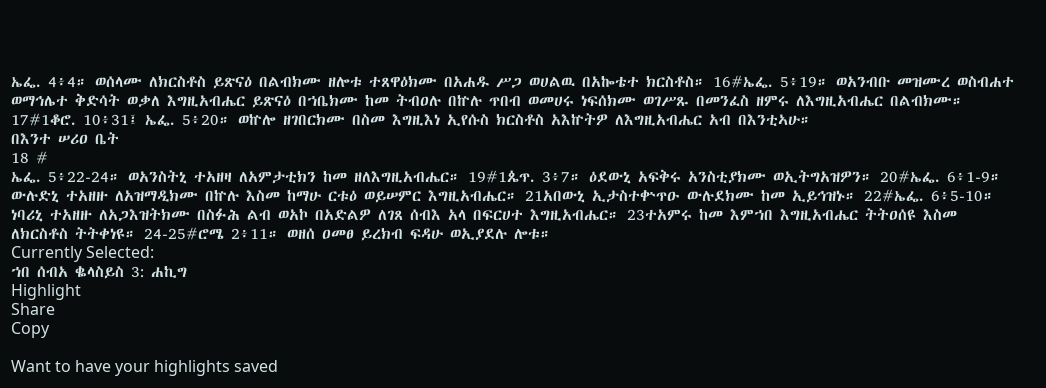ኤፌ. 4፥4። ወሰላሙ ለክርስቶስ ይጽናዕ በልብክሙ ዘሎቱ ተጸዋዕክሙ በአሐዱ ሥጋ ወሀልዉ በአኰቴተ ክርስቶስ። 16#ኤፌ. 5፥19። ወአንብቡ መዝሙረ ወስብሐተ ወማኅሌተ ቅድሳት ወቃለ እግዚአብሔር ይጽናዕ በኀቤክሙ ከመ ትብዐሉ በኵሉ ጥበብ ወመሀሩ ነፍሰክሙ ወገሥጹ በመንፈስ ዘምሩ ለእግዚአብሔር በልብክሙ። 17#1ቆሮ. 10፥31፤ ኤፌ. 5፥20። ወኵሎ ዘገበርክሙ በስመ እግዚእነ ኢየሱስ ክርስቶስ አእኵትዎ ለእግዚአብሔር አብ በእንቲኣሁ።
በእንተ ሠሪዐ ቤት
18 #
ኤፌ. 5፥22-24። ወአንስትኒ ተአዘዛ ለአምታቲክን ከመ ዘለእግዚአብሔር። 19#1ጴጥ. 3፥7። ዕደውኒ አፍቅሩ አንስቲያክሙ ወኢትግአዝዎን። 20#ኤፌ. 6፥1-9። ውሉድኒ ተአዘዙ ለአዝማዲክሙ በኵሉ እስመ ከማሁ ርቱዕ ወይሠምር እግዚአብሔር። 21አበውኒ ኢታስተቍጥዑ ውሉደክሙ ከመ ኢይኅዝኑ። 22#ኤፌ. 6፥5-10። ነባሪኒ ተአዘዙ ለአጋእዝትክሙ በስፉሕ ልብ ወአኮ በአድልዎ ለገጸ ሰብእ አላ በፍርሀተ እግዚአብሔር። 23ተአምሩ ከመ እምኀበ እግዚአብሔር ትትዐሰዩ እስመ ለክርስቶስ ትትቀነዩ። 24-25#ሮሜ 2፥11። ወዘሰ ዐመፀ ይረክብ ፍዳሁ ወኢያደሉ ሎቱ።
Currently Selected:
ኀበ ሰብአ ቈላስይስ 3: ሐኪግ
Highlight
Share
Copy

Want to have your highlights saved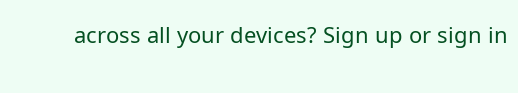across all your devices? Sign up or sign in